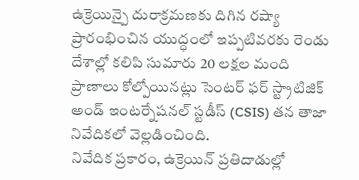ఉక్రెయిన్పై దురాక్రమణకు దిగిన రష్యా ప్రారంభించిన యుద్ధంలో ఇప్పటివరకు రెండు దేశాల్లో కలిపి సుమారు 20 లక్షల మంది ప్రాణాలు కోల్పోయినట్లు సెంటర్ ఫర్ స్ట్రాటిజిక్ అండ్ ఇంటర్నేషనల్ స్టడీస్ (CSIS) తన తాజా నివేదికలో వెల్లడించింది.
నివేదిక ప్రకారం, ఉక్రెయిన్ ప్రతిదాడుల్లో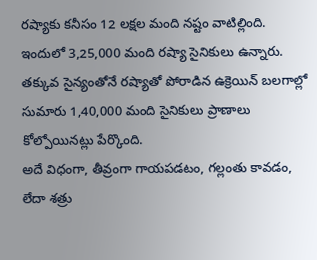రష్యాకు కనీసం 12 లక్షల మంది నష్టం వాటిల్లింది. ఇందులో 3,25,000 మంది రష్యా సైనికులు ఉన్నారు. తక్కువ సైన్యంతోనే రష్యాతో పోరాడిన ఉక్రెయిన్ బలగాల్లో సుమారు 1,40,000 మంది సైనికులు ప్రాణాలు కోల్పోయినట్లు పేర్కొంది.
అదే విధంగా, తీవ్రంగా గాయపడటం, గల్లంతు కావడం, లేదా శత్రు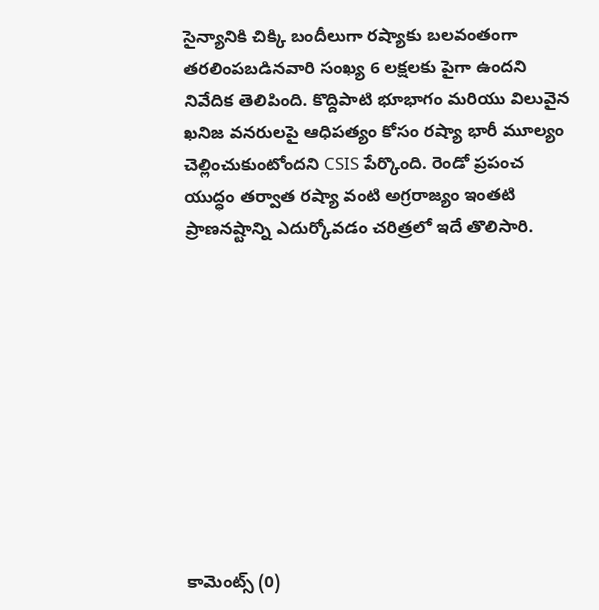సైన్యానికి చిక్కి బందీలుగా రష్యాకు బలవంతంగా తరలింపబడినవారి సంఖ్య 6 లక్షలకు పైగా ఉందని నివేదిక తెలిపింది. కొద్దిపాటి భూభాగం మరియు విలువైన ఖనిజ వనరులపై ఆధిపత్యం కోసం రష్యా భారీ మూల్యం చెల్లించుకుంటోందని CSIS పేర్కొంది. రెండో ప్రపంచ యుద్ధం తర్వాత రష్యా వంటి అగ్రరాజ్యం ఇంతటి ప్రాణనష్టాన్ని ఎదుర్కోవడం చరిత్రలో ఇదే తొలిసారి.










కామెంట్స్ (0)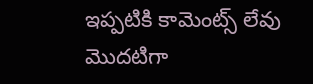ఇప్పటికి కామెంట్స్ లేవు
మొదటిగా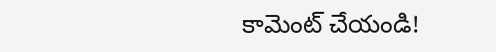కామెంట్ చేయండి!